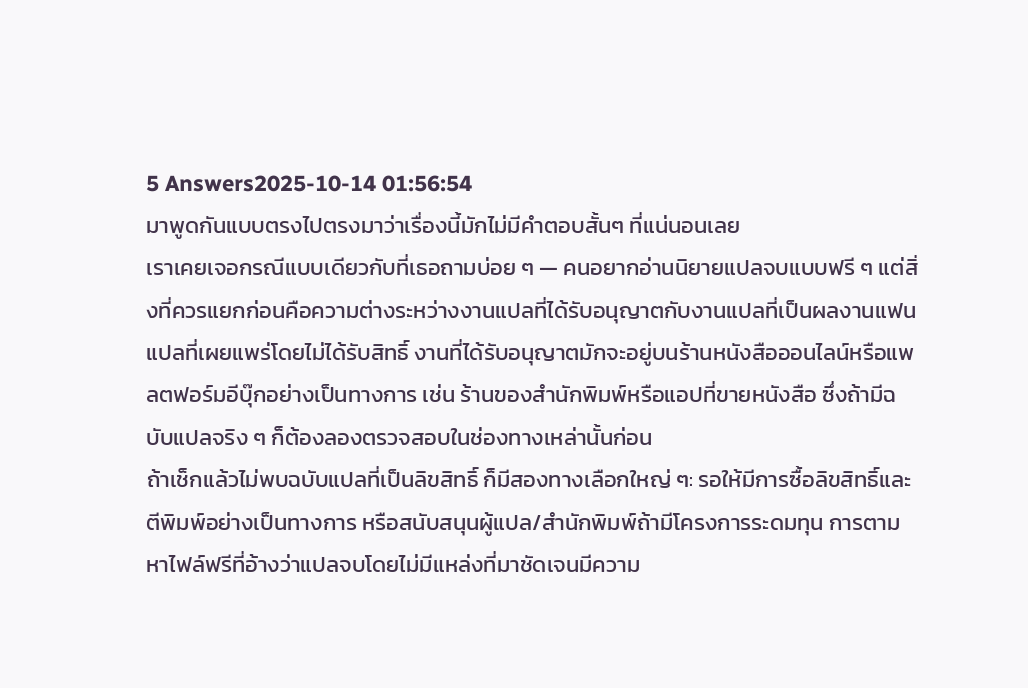5 Answers2025-10-14 01:56:54
มาพูดกันแบบตรงไปตรงมาว่าเรื่องนี้มักไม่มีคำตอบสั้นๆ ที่แน่นอนเลย
เราเคยเจอกรณีแบบเดียวกับที่เธอถามบ่อย ๆ — คนอยากอ่านนิยายแปลจบแบบฟรี ๆ แต่สิ่งที่ควรแยกก่อนคือความต่างระหว่างงานแปลที่ได้รับอนุญาตกับงานแปลที่เป็นผลงานแฟนแปลที่เผยแพร่โดยไม่ได้รับสิทธิ์ งานที่ได้รับอนุญาตมักจะอยู่บนร้านหนังสือออนไลน์หรือแพลตฟอร์มอีบุ๊กอย่างเป็นทางการ เช่น ร้านของสำนักพิมพ์หรือแอปที่ขายหนังสือ ซึ่งถ้ามีฉบับแปลจริง ๆ ก็ต้องลองตรวจสอบในช่องทางเหล่านั้นก่อน
ถ้าเช็กแล้วไม่พบฉบับแปลที่เป็นลิขสิทธิ์ ก็มีสองทางเลือกใหญ่ ๆ: รอให้มีการซื้อลิขสิทธิ์และตีพิมพ์อย่างเป็นทางการ หรือสนับสนุนผู้แปล/สำนักพิมพ์ถ้ามีโครงการระดมทุน การตามหาไฟล์ฟรีที่อ้างว่าแปลจบโดยไม่มีแหล่งที่มาชัดเจนมีความ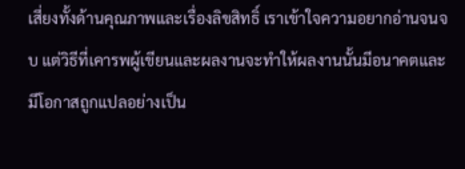เสี่ยงทั้งด้านคุณภาพและเรื่องลิขสิทธิ์ เราเข้าใจความอยากอ่านจนจบ แต่วิธีที่เคารพผู้เขียนและผลงานจะทำให้ผลงานนั้นมีอนาคตและมีโอกาสถูกแปลอย่างเป็น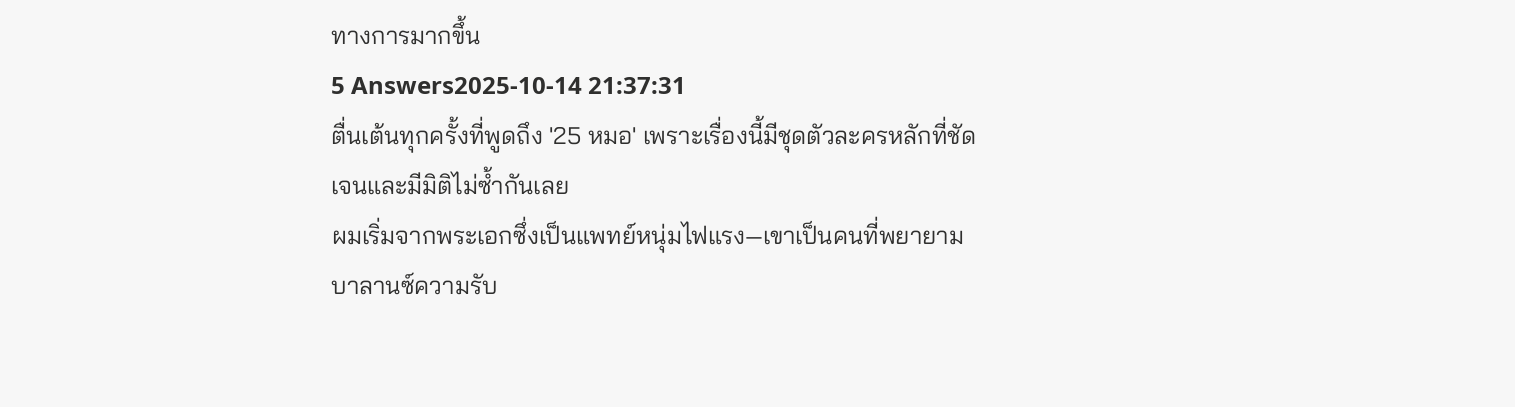ทางการมากขึ้น
5 Answers2025-10-14 21:37:31
ตื่นเต้นทุกครั้งที่พูดถึง '25 หมอ' เพราะเรื่องนี้มีชุดตัวละครหลักที่ชัดเจนและมีมิติไม่ซ้ำกันเลย
ผมเริ่มจากพระเอกซึ่งเป็นแพทย์หนุ่มไฟแรง—เขาเป็นคนที่พยายามบาลานซ์ความรับ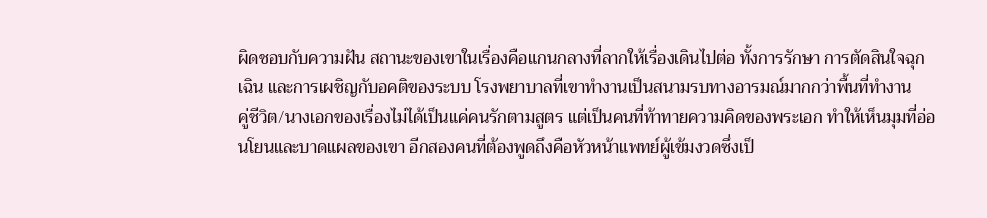ผิดชอบกับความฝัน สถานะของเขาในเรื่องคือแกนกลางที่ลากให้เรื่องเดินไปต่อ ทั้งการรักษา การตัดสินใจฉุกเฉิน และการเผชิญกับอคติของระบบ โรงพยาบาลที่เขาทำงานเป็นสนามรบทางอารมณ์มากกว่าพื้นที่ทำงาน
คู่ชีวิต/นางเอกของเรื่องไม่ได้เป็นแค่คนรักตามสูตร แต่เป็นคนที่ท้าทายความคิดของพระเอก ทำให้เห็นมุมที่อ่อนโยนและบาดแผลของเขา อีกสองคนที่ต้องพูดถึงคือหัวหน้าแพทย์ผู้เข้มงวดซึ่งเป็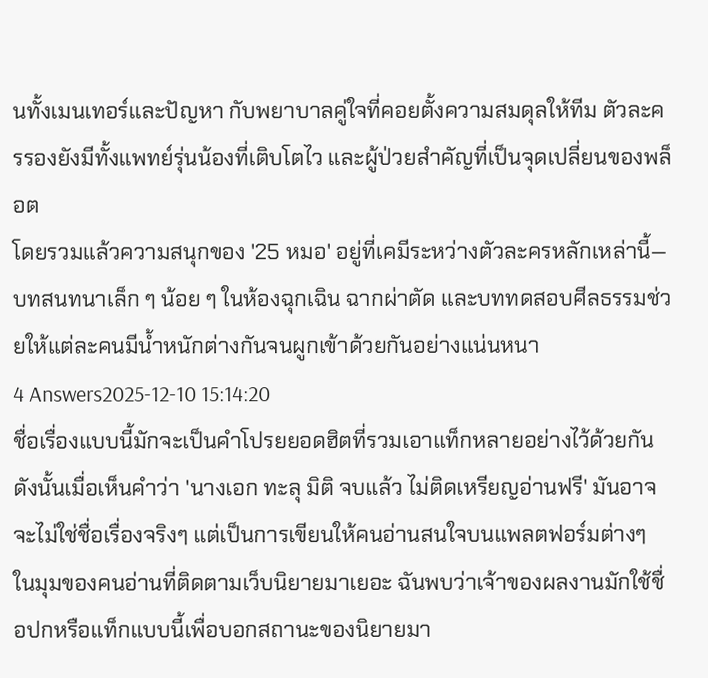นทั้งเมนเทอร์และปัญหา กับพยาบาลคู่ใจที่คอยตั้งความสมดุลให้ทีม ตัวละครรองยังมีทั้งแพทย์รุ่นน้องที่เติบโตไว และผู้ป่วยสำคัญที่เป็นจุดเปลี่ยนของพล็อต
โดยรวมแล้วความสนุกของ '25 หมอ' อยู่ที่เคมีระหว่างตัวละครหลักเหล่านี้—บทสนทนาเล็ก ๆ น้อย ๆ ในห้องฉุกเฉิน ฉากผ่าตัด และบททดสอบศีลธรรมช่วยให้แต่ละคนมีน้ำหนักต่างกันจนผูกเข้าด้วยกันอย่างแน่นหนา
4 Answers2025-12-10 15:14:20
ชื่อเรื่องแบบนี้มักจะเป็นคำโปรยยอดฮิตที่รวมเอาแท็กหลายอย่างไว้ด้วยกัน ดังนั้นเมื่อเห็นคำว่า 'นางเอก ทะลุ มิติ จบแล้ว ไม่ติดเหรียญอ่านฟรี' มันอาจจะไม่ใช่ชื่อเรื่องจริงๆ แต่เป็นการเขียนให้คนอ่านสนใจบนแพลตฟอร์มต่างๆ
ในมุมของคนอ่านที่ติดตามเว็บนิยายมาเยอะ ฉันพบว่าเจ้าของผลงานมักใช้ชื่อปกหรือแท็กแบบนี้เพื่อบอกสถานะของนิยายมา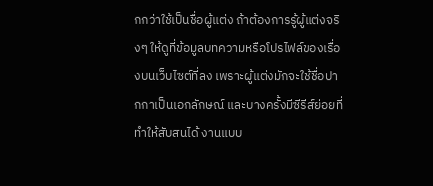กกว่าใช้เป็นชื่อผู้แต่ง ถ้าต้องการรู้ผู้แต่งจริงๆ ให้ดูที่ข้อมูลบทความหรือโปรไฟล์ของเรื่องบนเว็บไซต์ที่ลง เพราะผู้แต่งมักจะใช้ชื่อปากกาเป็นเอกลักษณ์ และบางครั้งมีซีรีส์ย่อยที่ทำให้สับสนได้ งานแบบ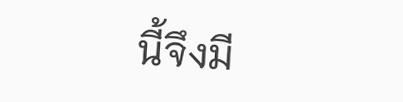นี้จึงมี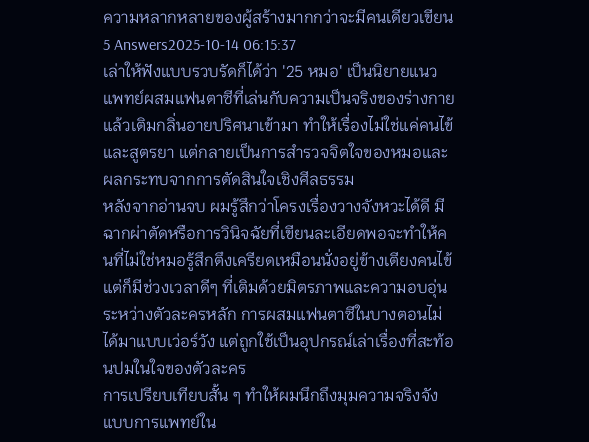ความหลากหลายของผู้สร้างมากกว่าจะมีคนเดียวเขียน
5 Answers2025-10-14 06:15:37
เล่าให้ฟังแบบรวบรัดก็ได้ว่า '25 หมอ' เป็นนิยายแนวแพทย์ผสมแฟนตาซีที่เล่นกับความเป็นจริงของร่างกายแล้วเติมกลิ่นอายปริศนาเข้ามา ทำให้เรื่องไม่ใช่แค่คนไข้และสูตรยา แต่กลายเป็นการสำรวจจิตใจของหมอและผลกระทบจากการตัดสินใจเชิงศีลธรรม
หลังจากอ่านจบ ผมรู้สึกว่าโครงเรื่องวางจังหวะได้ดี มีฉากผ่าตัดหรือการวินิจฉัยที่เขียนละเอียดพอจะทำให้คนที่ไม่ใช่หมอรู้สึกตึงเครียดเหมือนนั่งอยู่ข้างเตียงคนไข้ แต่ก็มีช่วงเวลาดีๆ ที่เติมด้วยมิตรภาพและความอบอุ่นระหว่างตัวละครหลัก การผสมแฟนตาซีในบางตอนไม่ได้มาแบบเว่อร์วัง แต่ถูกใช้เป็นอุปกรณ์เล่าเรื่องที่สะท้อนปมในใจของตัวละคร
การเปรียบเทียบสั้น ๆ ทำให้ผมนึกถึงมุมความจริงจังแบบการแพทย์ใน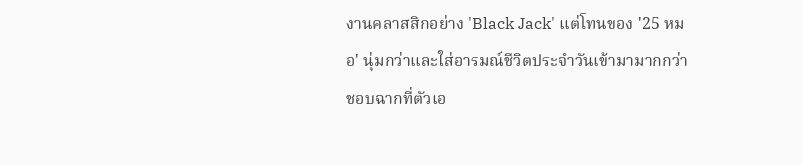งานคลาสสิกอย่าง 'Black Jack' แต่โทนของ '25 หมอ' นุ่มกว่าและใส่อารมณ์ชีวิตประจำวันเข้ามามากกว่า ชอบฉากที่ตัวเอ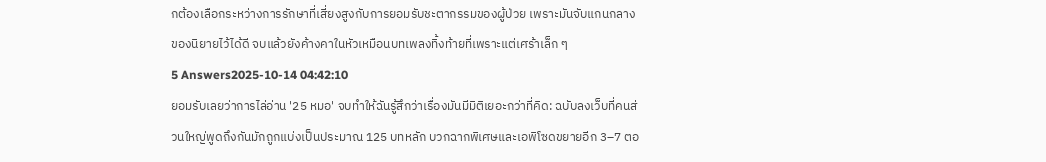กต้องเลือกระหว่างการรักษาที่เสี่ยงสูงกับการยอมรับชะตากรรมของผู้ป่วย เพราะมันจับแกนกลางของนิยายไว้ได้ดี จบแล้วยังค้างคาในหัวเหมือนบทเพลงทิ้งท้ายที่เพราะแต่เศร้าเล็ก ๆ
5 Answers2025-10-14 04:42:10
ยอมรับเลยว่าการไล่อ่าน '25 หมอ' จบทำให้ฉันรู้สึกว่าเรื่องมันมีมิติเยอะกว่าที่คิด: ฉบับลงเว็บที่คนส่วนใหญ่พูดถึงกันมักถูกแบ่งเป็นประมาณ 125 บทหลัก บวกฉากพิเศษและเอพิโซดขยายอีก 3–7 ตอ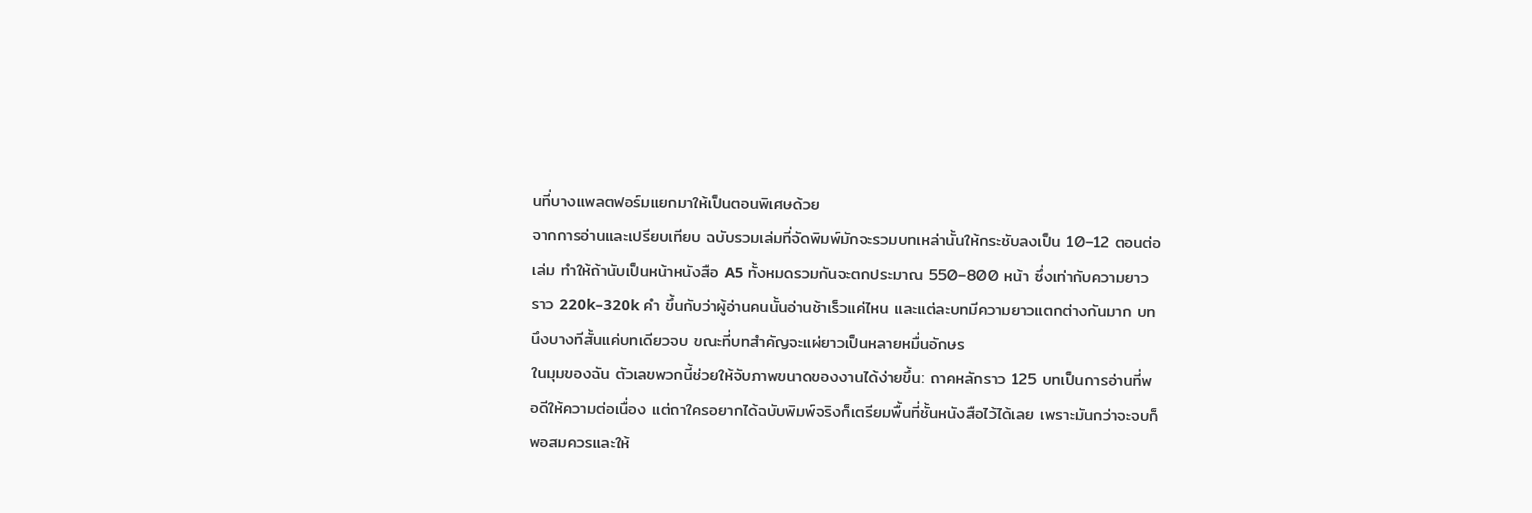นที่บางแพลตฟอร์มแยกมาให้เป็นตอนพิเศษด้วย
จากการอ่านและเปรียบเทียบ ฉบับรวมเล่มที่จัดพิมพ์มักจะรวมบทเหล่านั้นให้กระชับลงเป็น 10–12 ตอนต่อเล่ม ทำให้ถ้านับเป็นหน้าหนังสือ A5 ทั้งหมดรวมกันจะตกประมาณ 550–800 หน้า ซึ่งเท่ากับความยาวราว 220k–320k คำ ขึ้นกับว่าผู้อ่านคนนั้นอ่านช้าเร็วแค่ไหน และแต่ละบทมีความยาวแตกต่างกันมาก บทนึงบางทีสั้นแค่บทเดียวจบ ขณะที่บทสำคัญจะแผ่ยาวเป็นหลายหมื่นอักษร
ในมุมของฉัน ตัวเลขพวกนี้ช่วยให้จับภาพขนาดของงานได้ง่ายขึ้น: ถาคหลักราว 125 บทเป็นการอ่านที่พอดีให้ความต่อเนื่อง แต่ถาใครอยากได้ฉบับพิมพ์จริงก็เตรียมพื้นที่ชั้นหนังสือไว้ได้เลย เพราะมันกว่าจะจบก็พอสมควรและให้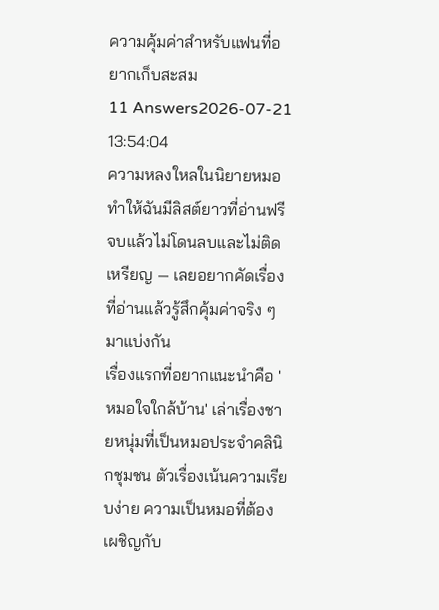ความคุ้มค่าสำหรับแฟนที่อยากเก็บสะสม
11 Answers2026-07-21 13:54:04
ความหลงใหลในนิยายหมอทำให้ฉันมีลิสต์ยาวที่อ่านฟรีจบแล้วไม่โดนลบและไม่ติดเหรียญ — เลยอยากคัดเรื่องที่อ่านแล้วรู้สึกคุ้มค่าจริง ๆ มาแบ่งกัน
เรื่องแรกที่อยากแนะนำคือ 'หมอใจใกล้บ้าน' เล่าเรื่องชายหนุ่มที่เป็นหมอประจำคลินิกชุมชน ตัวเรื่องเน้นความเรียบง่าย ความเป็นหมอที่ต้องเผชิญกับ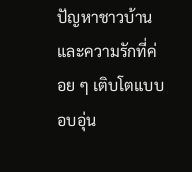ปัญหาชาวบ้านและความรักที่ค่อย ๆ เติบโตแบบอบอุ่น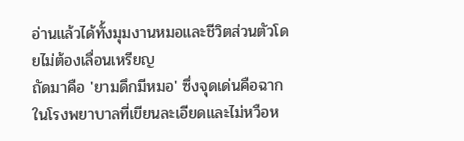อ่านแล้วได้ทั้งมุมงานหมอและชีวิตส่วนตัวโดยไม่ต้องเลื่อนเหรียญ
ถัดมาคือ 'ยามดึกมีหมอ' ซึ่งจุดเด่นคือฉากในโรงพยาบาลที่เขียนละเอียดและไม่หวือห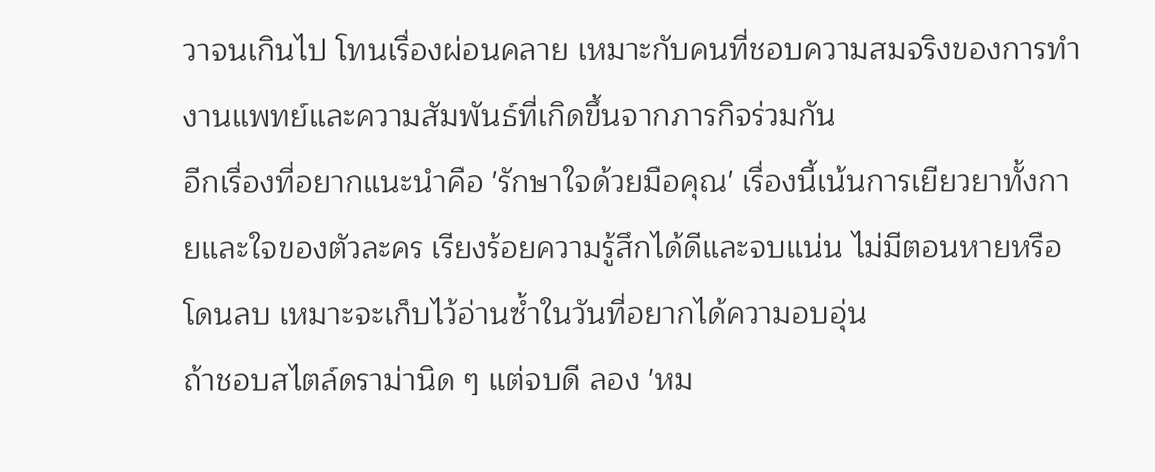วาจนเกินไป โทนเรื่องผ่อนคลาย เหมาะกับคนที่ชอบความสมจริงของการทำงานแพทย์และความสัมพันธ์ที่เกิดขึ้นจากภารกิจร่วมกัน
อีกเรื่องที่อยากแนะนำคือ 'รักษาใจด้วยมือคุณ' เรื่องนี้เน้นการเยียวยาทั้งกายและใจของตัวละคร เรียงร้อยความรู้สึกได้ดีและจบแน่น ไม่มีตอนหายหรือโดนลบ เหมาะจะเก็บไว้อ่านซ้ำในวันที่อยากได้ความอบอุ่น
ถ้าชอบสไตล์ดราม่านิด ๆ แต่จบดี ลอง 'หม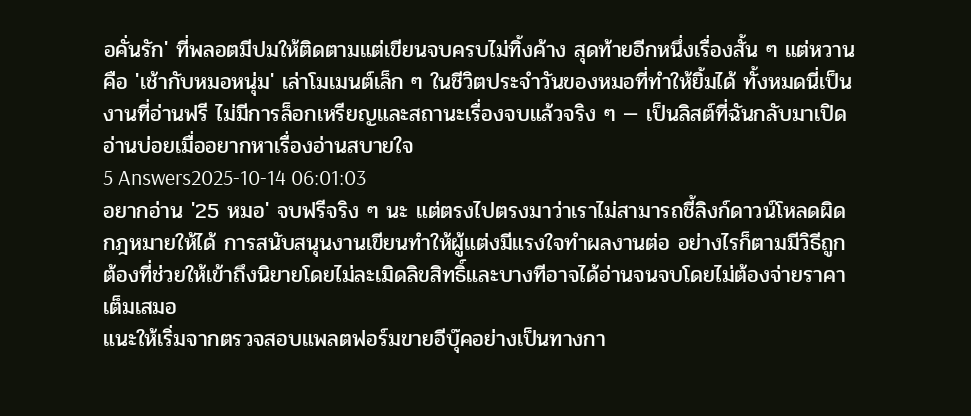อคั่นรัก' ที่พลอตมีปมให้ติดตามแต่เขียนจบครบไม่ทิ้งค้าง สุดท้ายอีกหนึ่งเรื่องสั้น ๆ แต่หวานคือ 'เช้ากับหมอหนุ่ม' เล่าโมเมนต์เล็ก ๆ ในชีวิตประจำวันของหมอที่ทำให้ยิ้มได้ ทั้งหมดนี่เป็นงานที่อ่านฟรี ไม่มีการล็อกเหรียญและสถานะเรื่องจบแล้วจริง ๆ — เป็นลิสต์ที่ฉันกลับมาเปิดอ่านบ่อยเมื่ออยากหาเรื่องอ่านสบายใจ
5 Answers2025-10-14 06:01:03
อยากอ่าน '25 หมอ' จบฟรีจริง ๆ นะ แต่ตรงไปตรงมาว่าเราไม่สามารถชี้ลิงก์ดาวน์โหลดผิดกฎหมายให้ได้ การสนับสนุนงานเขียนทำให้ผู้แต่งมีแรงใจทำผลงานต่อ อย่างไรก็ตามมีวิธีถูกต้องที่ช่วยให้เข้าถึงนิยายโดยไม่ละเมิดลิขสิทธิ์และบางทีอาจได้อ่านจนจบโดยไม่ต้องจ่ายราคาเต็มเสมอ
แนะให้เริ่มจากตรวจสอบแพลตฟอร์มขายอีบุ๊คอย่างเป็นทางกา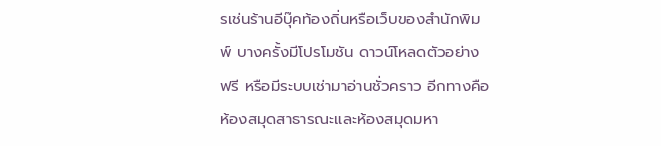รเช่นร้านอีบุ๊คท้องถิ่นหรือเว็บของสำนักพิมพ์ บางครั้งมีโปรโมชัน ดาวน์โหลดตัวอย่างฟรี หรือมีระบบเช่ามาอ่านชั่วคราว อีกทางคือห้องสมุดสาธารณะและห้องสมุดมหา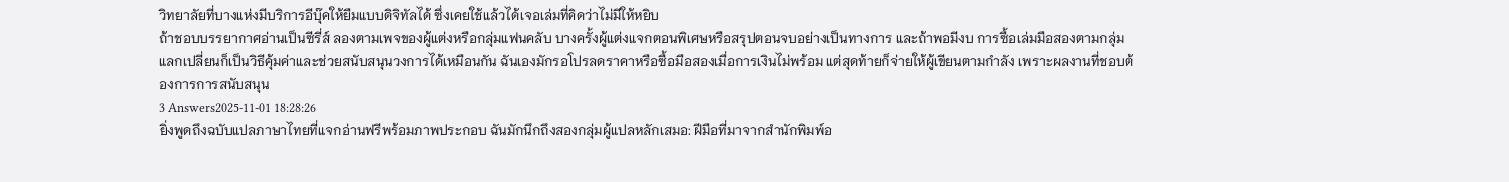วิทยาลัยที่บางแห่งมีบริการอีบุ๊คให้ยืมแบบดิจิทัลได้ ซึ่งเคยใช้แล้วได้เจอเล่มที่คิดว่าไม่มีให้หยิบ
ถ้าชอบบรรยากาศอ่านเป็นซีรี่ส์ ลองตามเพจของผู้แต่งหรือกลุ่มแฟนคลับ บางครั้งผู้แต่งแจกตอนพิเศษหรือสรุปตอนจบอย่างเป็นทางการ และถ้าพอมีงบ การซื้อเล่มมือสองตามกลุ่มแลกเปลี่ยนก็เป็นวิธีคุ้มค่าและช่วยสนับสนุนวงการได้เหมือนกัน ฉันเองมักรอโปรลดราคาหรือซื้อมือสองเมื่อการเงินไม่พร้อม แต่สุดท้ายก็จ่ายให้ผู้เขียนตามกำลัง เพราะผลงานที่ชอบต้องการการสนับสนุน
3 Answers2025-11-01 18:28:26
ยิ่งพูดถึงฉบับแปลภาษาไทยที่แจกอ่านฟรีพร้อมภาพประกอบ ฉันมักนึกถึงสองกลุ่มผู้แปลหลักเสมอ: ฝีมือที่มาจากสำนักพิมพ์อ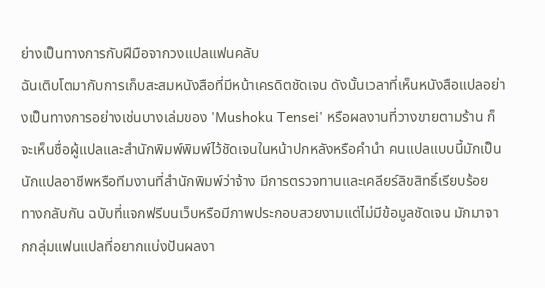ย่างเป็นทางการกับฝีมือจากวงแปลแฟนคลับ
ฉันเติบโตมากับการเก็บสะสมหนังสือที่มีหน้าเครดิตชัดเจน ดังนั้นเวลาที่เห็นหนังสือแปลอย่างเป็นทางการอย่างเช่นบางเล่มของ 'Mushoku Tensei' หรือผลงานที่วางขายตามร้าน ก็จะเห็นชื่อผู้แปลและสำนักพิมพ์พิมพ์ไว้ชัดเจนในหน้าปกหลังหรือคำนำ คนแปลแบบนี้มักเป็นนักแปลอาชีพหรือทีมงานที่สำนักพิมพ์ว่าจ้าง มีการตรวจทานและเคลียร์ลิขสิทธิ์เรียบร้อย
ทางกลับกัน ฉบับที่แจกฟรีบนเว็บหรือมีภาพประกอบสวยงามแต่ไม่มีข้อมูลชัดเจน มักมาจากกลุ่มแฟนแปลที่อยากแบ่งปันผลงา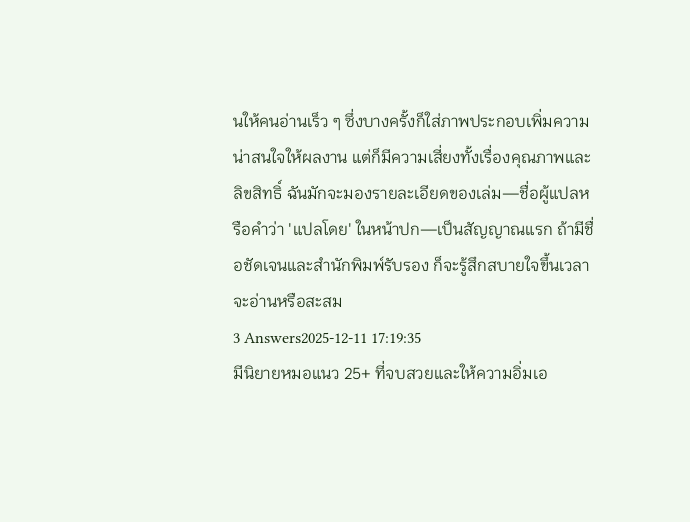นให้คนอ่านเร็ว ๆ ซึ่งบางครั้งก็ใส่ภาพประกอบเพิ่มความน่าสนใจให้ผลงาน แต่ก็มีความเสี่ยงทั้งเรื่องคุณภาพและลิขสิทธิ์ ฉันมักจะมองรายละเอียดของเล่ม—ชื่อผู้แปลหรือคำว่า 'แปลโดย' ในหน้าปก—เป็นสัญญาณแรก ถ้ามีชื่อชัดเจนและสำนักพิมพ์รับรอง ก็จะรู้สึกสบายใจขึ้นเวลาจะอ่านหรือสะสม
3 Answers2025-12-11 17:19:35
มีนิยายหมอแนว 25+ ที่จบสวยและให้ความอิ่มเอ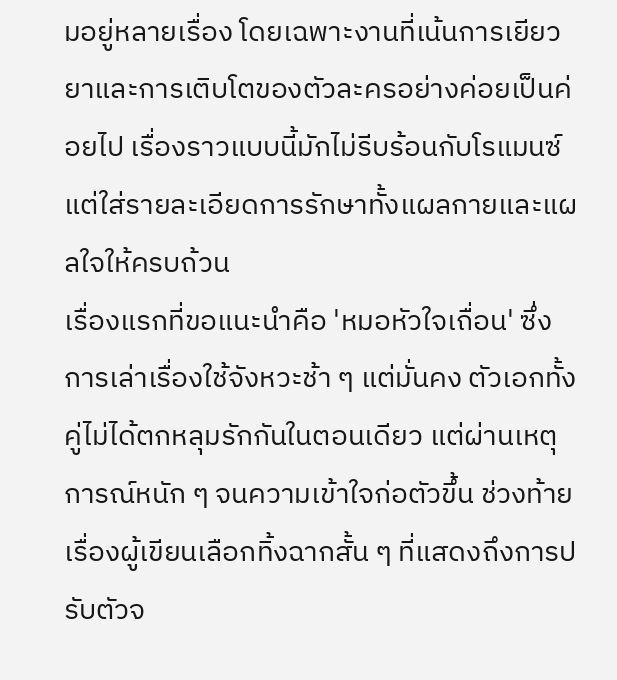มอยู่หลายเรื่อง โดยเฉพาะงานที่เน้นการเยียวยาและการเติบโตของตัวละครอย่างค่อยเป็นค่อยไป เรื่องราวแบบนี้มักไม่รีบร้อนกับโรแมนซ์แต่ใส่รายละเอียดการรักษาทั้งแผลกายและแผลใจให้ครบถ้วน
เรื่องแรกที่ขอแนะนำคือ 'หมอหัวใจเถื่อน' ซึ่งการเล่าเรื่องใช้จังหวะช้า ๆ แต่มั่นคง ตัวเอกทั้งคู่ไม่ได้ตกหลุมรักกันในตอนเดียว แต่ผ่านเหตุการณ์หนัก ๆ จนความเข้าใจก่อตัวขึ้น ช่วงท้ายเรื่องผู้เขียนเลือกทิ้งฉากสั้น ๆ ที่แสดงถึงการปรับตัวจ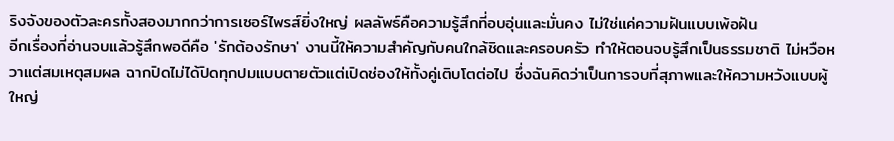ริงจังของตัวละครทั้งสองมากกว่าการเซอร์ไพรส์ยิ่งใหญ่ ผลลัพธ์คือความรู้สึกที่อบอุ่นและมั่นคง ไม่ใช่แค่ความฝันแบบเพ้อฝัน
อีกเรื่องที่อ่านจบแล้วรู้สึกพอดีคือ 'รักต้องรักษา' งานนี้ให้ความสำคัญกับคนใกล้ชิดและครอบครัว ทำให้ตอนจบรู้สึกเป็นธรรมชาติ ไม่หวือหวาแต่สมเหตุสมผล ฉากปิดไม่ได้ปิดทุกปมแบบตายตัวแต่เปิดช่องให้ทั้งคู่เติบโตต่อไป ซึ่งฉันคิดว่าเป็นการจบที่สุภาพและให้ความหวังแบบผู้ใหญ่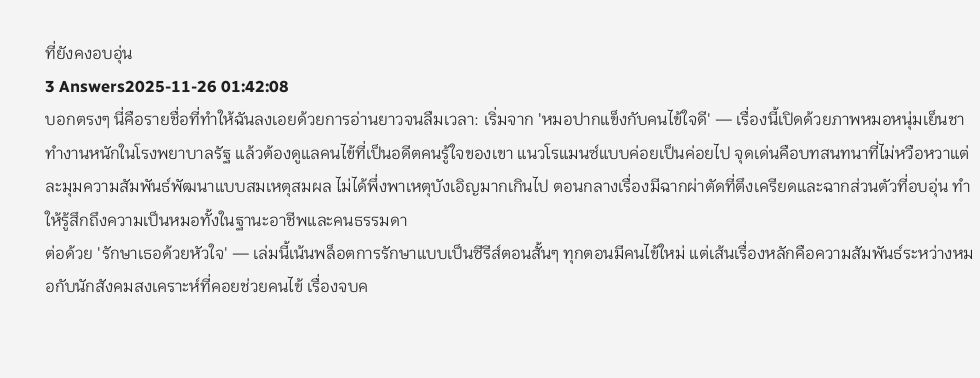ที่ยังคงอบอุ่น
3 Answers2025-11-26 01:42:08
บอกตรงๆ นี่คือรายชื่อที่ทำให้ฉันลงเอยด้วยการอ่านยาวจนลืมเวลา: เริ่มจาก 'หมอปากแข็งกับคนไข้ใจดี' — เรื่องนี้เปิดด้วยภาพหมอหนุ่มเย็นชา ทำงานหนักในโรงพยาบาลรัฐ แล้วต้องดูแลคนไข้ที่เป็นอดีตคนรู้ใจของเขา แนวโรแมนซ์แบบค่อยเป็นค่อยไป จุดเด่นคือบทสนทนาที่ไม่หวือหวาแต่ละมุมความสัมพันธ์พัฒนาแบบสมเหตุสมผล ไม่ได้พึ่งพาเหตุบังเอิญมากเกินไป ตอนกลางเรื่องมีฉากผ่าตัดที่ตึงเครียดและฉากส่วนตัวที่อบอุ่น ทำให้รู้สึกถึงความเป็นหมอทั้งในฐานะอาชีพและคนธรรมดา
ต่อด้วย 'รักษาเธอด้วยหัวใจ' — เล่มนี้เน้นพล็อตการรักษาแบบเป็นซีรีส์ตอนสั้นๆ ทุกตอนมีคนไข้ใหม่ แต่เส้นเรื่องหลักคือความสัมพันธ์ระหว่างหมอกับนักสังคมสงเคราะห์ที่คอยช่วยคนไข้ เรื่องจบค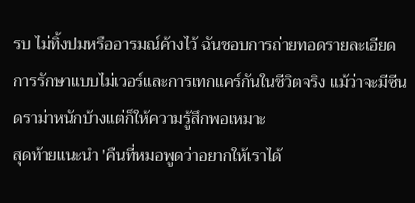รบ ไม่ทิ้งปมหรืออารมณ์ค้างไว้ ฉันชอบการถ่ายทอดรายละเอียดการรักษาแบบไม่เวอร์และการเทกแคร์กันในชีวิตจริง แม้ว่าจะมีซีนดราม่าหนักบ้างแต่ก็ให้ความรู้สึกพอเหมาะ
สุดท้ายแนะนำ 'คืนที่หมอพูดว่าอยากให้เราได้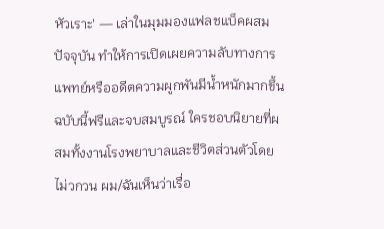หัวเราะ' — เล่าในมุมมองแฟลชแบ็คผสมปัจจุบัน ทำให้การเปิดเผยความลับทางการแพทย์หรืออดีตความผูกพันมีน้ำหนักมากขึ้น ฉบับนี้ฟรีและจบสมบูรณ์ ใครชอบนิยายที่ผสมทั้งงานโรงพยาบาลและชีวิตส่วนตัวโดยไม่วกวน ผม/ฉันเห็นว่าเรื่อ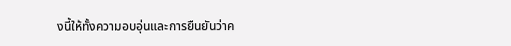งนี้ให้ทั้งความอบอุ่นและการยืนยันว่าค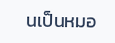นเป็นหมอ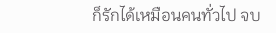ก็รักได้เหมือนคนทั่วไป จบ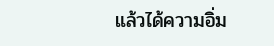แล้วได้ความอิ่ม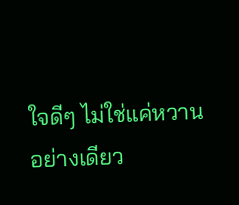ใจดีๆ ไม่ใช่แค่หวานอย่างเดียว